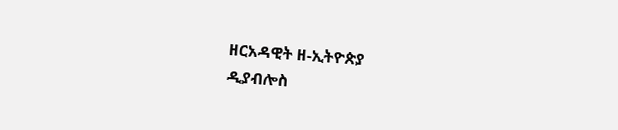ዘርአዳዊት ዘ-ኢትዮጵያ
ዲያብሎስ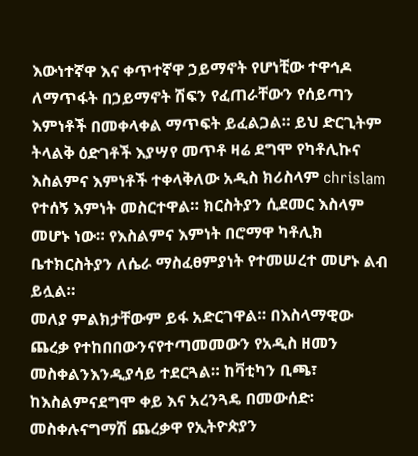እውነተኛዋ እና ቀጥተኛዋ ኃይማኖት የሆነቺው ተዋኅዶ ለማጥፋት በኃይማኖት ሽፍን የፈጠራቸውን የሰይጣን እምነቶች በመቀላቀል ማጥፍት ይፈልጋል። ይህ ድርጊትም ትላልቅ ዕድገቶች እያሣየ መጥቶ ዛሬ ደግሞ የካቶሊኩና እስልምና እምነቶች ተቀላቅለው አዲስ ክሪስላም chrislam የተሰኝ እምነት መስርተዋል። ክርስትያን ሲደመር እስላም መሆኑ ነው። የእስልምና እምነት በሮማዋ ካቶሊክ ቤተክርስትያን ለሴራ ማስፈፀምያነት የተመሠረተ መሆኑ ልብ ይሏል።
መለያ ምልክታቸውም ይፋ አድርገዋል። በእስላማዊው ጨረቃ የተከበበውንናየተጣመመውን የአዲስ ዘመን መስቀልንእንዲያሳይ ተደርጓል። ከቫቲካን ቢጫ፣ ከእስልምናደግሞ ቀይ እና አረንጓዴ በመውሰድ፡ መስቀሉናግማሽ ጨረቃዋ የኢትዮጵያን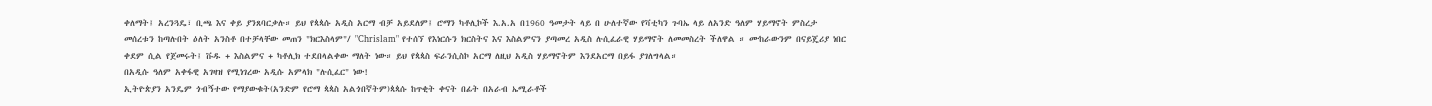ቀለማት፤ አረንጓዴ፣ ቢጫ እና ቀይ ያንጸባርቃሉ። ይህ የጳጳሱ አዲስ አርማ ብቻ አይደለም፤ ሮማን ካቶሊኮች እ.አ.አ በ1960 ዓመታት ላይ በ ሁለተኛው የቫቲካን ጉባኤ ላይ ለአንድ ዓለም ሃይማኖት ምስረታ መሰረቱን ከጣሉበት ዕለት አንስቶ በተቻላቸው መጠን "ክርእስላም"/ "Chrislam" የተሰኘ የእነርሱን ክርስትና እና እስልምናን ያጣመረ አዲስ ሉሲፈራዊ ሃይማኖት ለመመስረት ችለዋል ። ሙከራውንም በናይጄሪያ ነበር ቀደም ሲል የጀመሩት፤ ቩዱ + እስልምና + ካቶሊክ ተደበላልቀው ማለት ነው። ይህ የጳጳስ ፍራንሲስኮ አርማ ለዚህ አዲስ ሃይማኖትም እንደአርማ በይፋ ያገለግላል።
በአዲሱ ዓለም አቀፋዊ አገዛዝ የሚነገረው አዲሱ አምላክ "ሉሲፈር" ነው!
ኢትዮጵያን አንዴም ጎብኝተው የማያውቁት(አንድም የሮማ ጳጳስ አልጎበኛትም)ጳጳሱ ከጥቂት ቀናት በፊት በአራብ ኤሚራቶች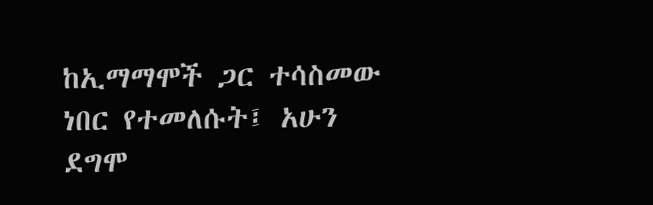ከኢማማሞች ጋር ተሳስመው ነበር የተመለሱት፤ አሁን ደግሞ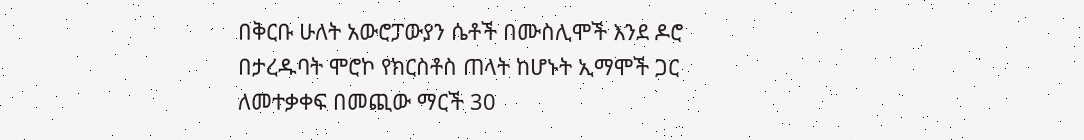በቅርቡ ሁለት አውሮፓውያን ሴቶች በሙስሊሞች እንደ ዶሮ በታረዱባት ሞሮኮ የክርስቶስ ጠላት ከሆኑት ኢማሞች ጋር ለመተቃቀፍ በመጪው ማርች 30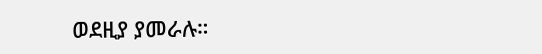ወደዚያ ያመራሉ።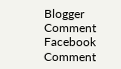Blogger Comment
Facebook Comment